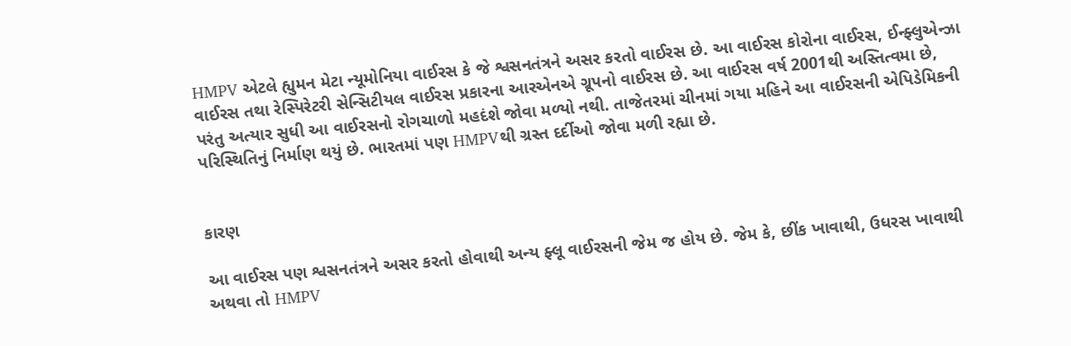HMPV એટલે હ્યુમન મેટા ન્યૂમોનિયા વાઈરસ કે જે શ્વસનતંત્રને અસર કરતો વાઈરસ છે. આ વાઈરસ કોરોના વાઈરસ, ઈન્ફ્લુએન્ઝા વાઈરસ તથા રેસ્પિરેટરી સેન્સિટીયલ વાઈરસ પ્રકારના આરએનએ ગ્રૂપનો વાઈરસ છે. આ વાઈરસ વર્ષ 2001થી અસ્તિત્વમા છે, પરંતુ અત્યાર સુધી આ વાઈરસનો રોગચાળો મહદંશે જોવા મળ્યો નથી. તાજેતરમાં ચીનમાં ગયા મહિને આ વાઈરસની એપિડેમિકની પરિસ્થિતિનું નિર્માણ થયું છે. ભારતમાં પણ HMPVથી ગ્રસ્ત દર્દીઓ જોવા મળી રહ્યા છે.


કારણ

આ વાઈરસ પણ શ્વસનતંત્રને અસર કરતો હોવાથી અન્ય ફ્લૂ વાઈરસની જેમ જ હોય છે. જેમ કે, છીંક ખાવાથી, ઉધરસ ખાવાથી અથવા તો HMPV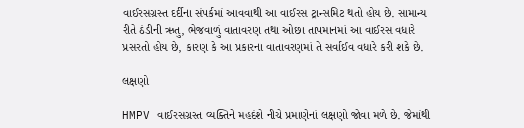વાઈરસગ્રસ્ત દર્દીના સંપર્કમાં આવવાથી આ વાઈરસ ટ્રાન્સમિટ થતો હોય છે. સામાન્ય રીતે ઠંડીની ઋતુ, ભેજવાળું વાતાવરણ તથા ઓછા તાપમાનમાં આ વાઈરસ વધારે પ્રસરતો હોય છે, કારણ કે આ પ્રકારના વાતાવરણમાં તે સર્વાઈવ વધારે કરી શકે છે.

લક્ષણો

HMPV વાઈરસગ્રસ્ત વ્યક્તિને મહદંશે નીચે પ્રમાણેનાં લક્ષણો જોવા મળે છે. જેમાંથી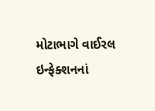મોટાભાગે વાઈરલ ઇન્ફેક્શનનાં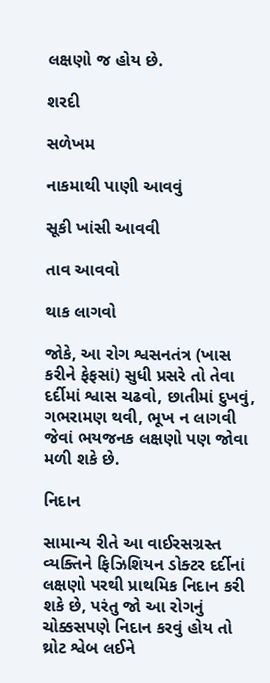લક્ષણો જ હોય છે.

શરદી

સળેખમ

નાકમાથી પાણી આવવું

સૂકી ખાંસી આવવી

તાવ આવવો

થાક લાગવો

જોકે, આ રોગ શ્વસનતંત્ર (ખાસ કરીને ફેફસાં) સુધી પ્રસરે તો તેવા દર્દીમાં શ્વાસ ચઢવો, છાતીમાં દુખવું, ગભરામણ થવી, ભૂખ ન લાગવી જેવાં ભયજનક લક્ષણો પણ જોવા મળી શકે છે.

નિદાન

સામાન્ય રીતે આ વાઈરસગ્રસ્ત વ્યક્તિને ફિઝિશિયન ડોક્ટર દર્દીનાં લક્ષણો પરથી પ્રાથમિક નિદાન કરી શકે છે, પરંતુ જો આ રોગનું ચોક્કસપણે નિદાન કરવું હોય તો થ્રોટ શ્વેબ લઈને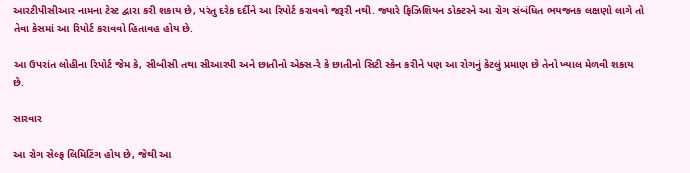આરટીપીસીઆર નામના ટેસ્ટ દ્વારા કરી શકાય છે, પરંતુ દરેક દર્દીને આ રિપોર્ટ કરાવવો જરૂરી નથી. જ્યારે ફિઝિશિયન ડોક્ટરને આ રોગ સંબંધિત ભયજનક લક્ષણો લાગે તો તેવા કેસમાં આ રિપોર્ટ કરાવવો હિતાવહ હોય છે.

આ ઉપરાંત લોહીના રિપોર્ટ જેમ કે, સીબીસી તથા સીઆરપી અને છાતીનો એક્સ-રે કે છાતીનો સિટી સ્કેન કરીને પણ આ રોગનું કેટલું પ્રમાણ છે તેનો ખ્યાલ મેળવી શકાય છે.

સારવાર

આ રોગ સેલ્ફ લિમિટિંગ હોય છે, જેથી આ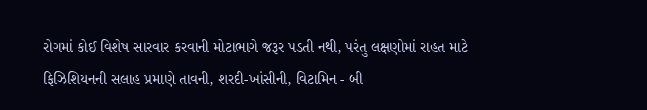રોગમાં કોઈ વિશેષ સારવાર કરવાની મોટાભાગે જરૂર પડતી નથી, પરંતુ લક્ષણોમાં રાહત માટે ફિઝિશિયનની સલાહ પ્રમાણે તાવની, શરદી-ખાંસીની, વિટામિન - બી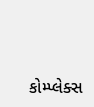કોમ્પ્લેક્સ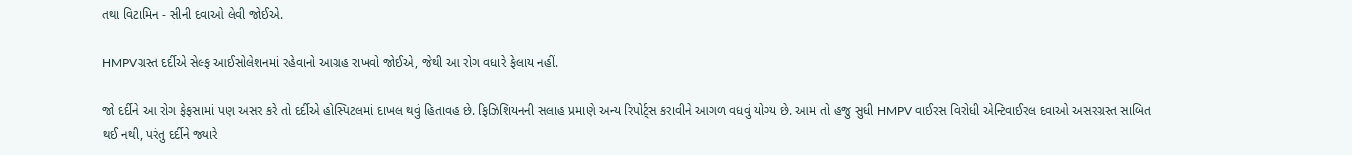તથા વિટામિન - સીની દવાઓ લેવી જોઈએ.

HMPVગ્રસ્ત દર્દીએ સેલ્ફ આઈસોલેશનમાં રહેવાનો આગ્રહ રાખવો જોઈએ, જેથી આ રોગ વધારે ફેલાય નહીં.

જો દર્દીને આ રોગ ફેફસામાં પણ અસર કરે તો દર્દીએ હોસ્પિટલમાં દાખલ થવું હિતાવહ છે. ફિઝિશિયનની સલાહ પ્રમાણે અન્ય રિપોર્ટ્સ કરાવીને આગળ વધવું યોગ્ય છે. આમ તો હજુ સુધી HMPV વાઈરસ વિરોધી એન્ટિવાઈરલ દવાઓ અસરગ્રસ્ત સાબિત થઈ નથી, પરંતુ દર્દીને જ્યારે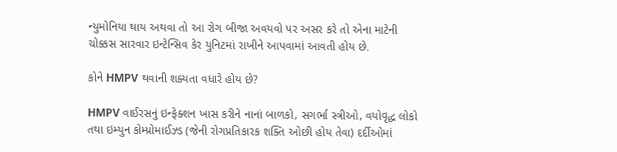ન્યુમોનિયા થાય અથવા તો આ રોગ બીજા અવયવો પર અસર કરે તો એના માટેની ચોક્કસ સારવાર ઇન્ટેન્સિવ કેર યુનિટમાં રાખીને આપવામાં આવતી હોય છે.

કોને HMPV થવાની શક્યતા વધારે હોય છે?

HMPV વાઈરસનું ઇન્ફેક્શન ખાસ કરીને નાનાં બાળકો, સગર્ભા સ્ત્રીઓ, વયોવૃદ્ધ લોકો તથા ઇમ્યુન કોમ્પ્રોમાઈઝ્ડ (જેની રોગપ્રતિકારક શક્તિ ઓછી હોય તેવા) દર્દીઓમાં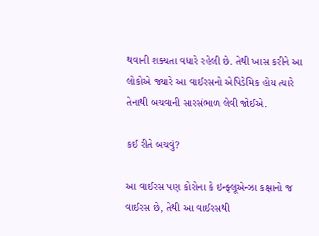થવાની શક્યતા વધારે રહેલી છે. તેથી ખાસ કરીને આ લોકોએ જ્યારે આ વાઈરસનો એપિડેમિક હોય ત્યારે તેનાથી બચવાની સારસંભાળ લેવી જોઈએ.

કઈ રીતે બચવું?

આ વાઈરસ પણ કોરોના કે ઇન્ફ્લૂએન્ઝા કક્ષાનો જ વાઈરસ છે, તેથી આ વાઈરસથી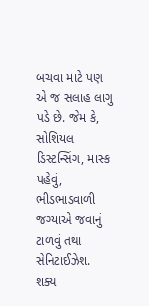બચવા માટે પણ એ જ સલાહ લાગુ પડે છે. જેમ કે, સોશિયલ ડિસ્ટન્સિંગ, માસ્ક પહેવું, ભીડભાડવાળી જગ્યાએ જવાનું ટાળવું તથા સેનિટાઈઝેશ. શક્ય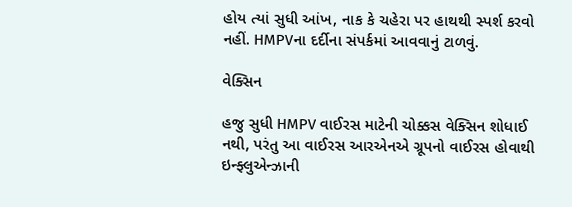હોય ત્યાં સુધી આંખ, નાક કે ચહેરા પર હાથથી સ્પર્શ કરવો નહીં. HMPVના દર્દીના સંપર્કમાં આવવાનું ટાળવું.

વેક્સિન

હજુ સુધી HMPV વાઈરસ માટેની ચોક્કસ વેક્સિન શોધાઈ નથી, પરંતુ આ વાઈરસ આરએનએ ગ્રૂપનો વાઈરસ હોવાથી ઇન્ફ્લુએન્ઝાની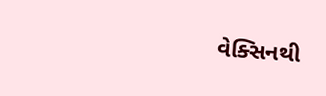વેક્સિનથી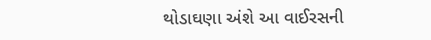થોડાઘણા અંશે આ વાઈરસની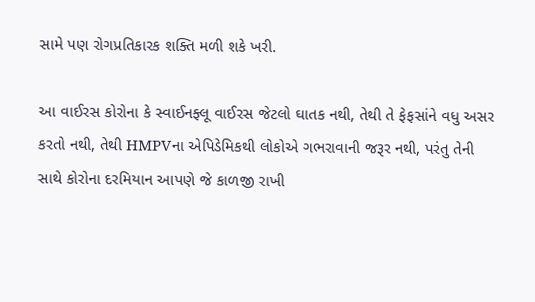સામે પણ રોગપ્રતિકારક શક્તિ મળી શકે ખરી.

આ વાઈરસ કોરોના કે સ્વાઈનફ્લૂ વાઈરસ જેટલો ઘાતક નથી, તેથી તે ફેફસાંને વધુ અસર કરતો નથી, તેથી HMPVના એપિડેમિકથી લોકોએ ગભરાવાની જરૂર નથી, પરંતુ તેની સાથે કોરોના દરમિયાન આપણે જે કાળજી રાખી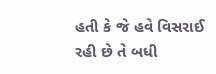હતી કે જે હવે વિસરાઈ રહી છે તે બધી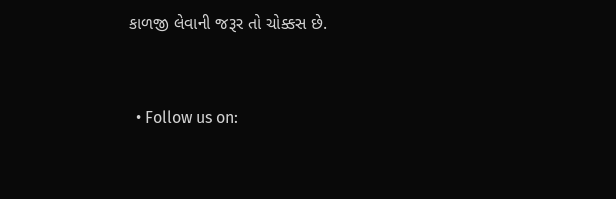કાળજી લેવાની જરૂર તો ચોક્કસ છે.


  • Follow us on: